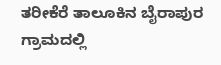ತರೀಕೆರೆ ತಾಲೂಕಿನ ಬೈರಾಪುರ ಗ್ರಾಮದಲ್ಲಿ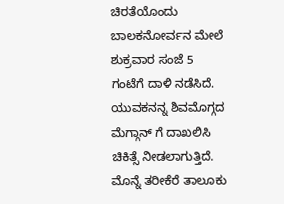ಚಿರತೆಯೊಂದು ಬಾಲಕನೋರ್ವನ ಮೇಲೆ ಶುಕ್ರವಾರ ಸಂಜೆ 5 ಗಂಟೆಗೆ ದಾಳಿ ನಡೆಸಿದೆ. ಯುವಕನನ್ನ ಶಿವಮೊಗ್ಗದ ಮೆಗ್ಗಾನ್ ಗೆ ದಾಖಲಿಸಿ ಚಿಕಿತ್ಸೆ ನೀಡಲಾಗುತ್ತಿದೆ. ಮೊನ್ನೆ ತರೀಕೆರೆ ತಾಲೂಕು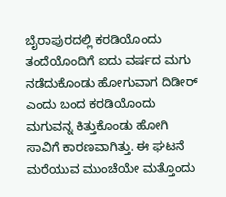ಬೈರಾಪುರದಲ್ಲಿ ಕರಡಿಯೊಂದು ತಂದೆಯೊಂದಿಗೆ ಐದು ವರ್ಷದ ಮಗು ನಡೆದುಕೊಂಡು ಹೋಗುವಾಗ ದಿಡೀರ್ ಎಂದು ಬಂದ ಕರಡಿಯೊಂದು ಮಗುವನ್ನ ಕಿತ್ತುಕೊಂಡು ಹೋಗಿ ಸಾವಿಗೆ ಕಾರಣವಾಗಿತ್ತು. ಈ ಘಟನೆ ಮರೆಯುವ ಮುಂಚೆಯೇ ಮತ್ತೊಂದು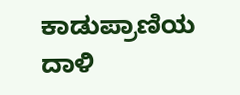ಕಾಡುಪ್ರಾಣಿಯ ದಾಳಿ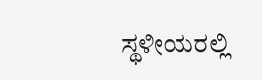ಸ್ಥಳೀಯರಲ್ಲಿ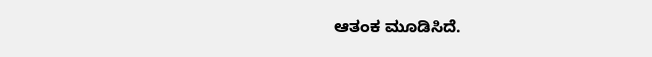ಆತಂಕ ಮೂಡಿಸಿದೆ.